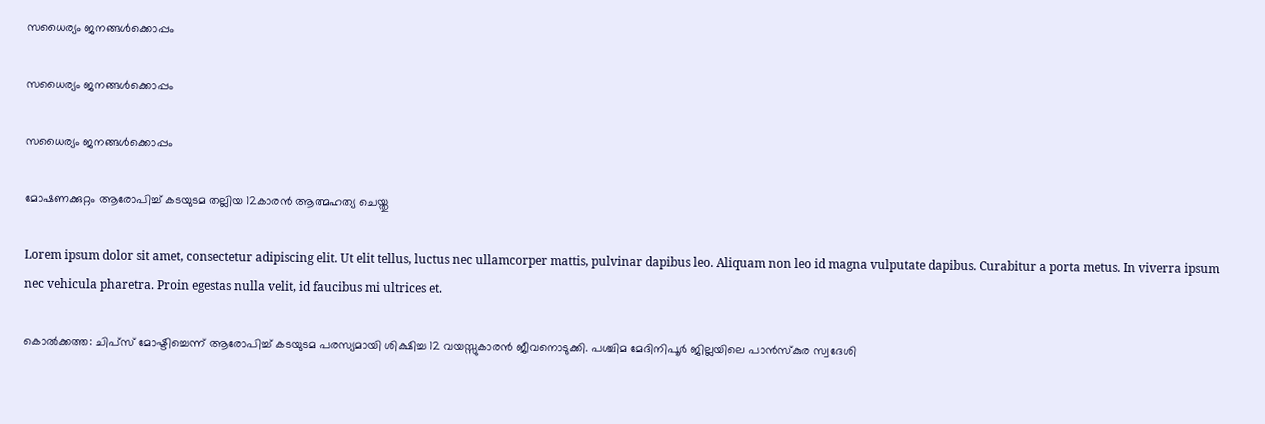സധൈര്യം ജനങ്ങൾക്കൊപ്പം

സധൈര്യം ജനങ്ങൾക്കൊപ്പം

സധൈര്യം ജനങ്ങൾക്കൊപ്പം

മോഷണക്കുറ്റം ആരോപിച്ച് കടയുടമ തല്ലിയ 12കാരന്‍ ആത്മഹത്യ ചെയ്തു

Lorem ipsum dolor sit amet, consectetur adipiscing elit. Ut elit tellus, luctus nec ullamcorper mattis, pulvinar dapibus leo. Aliquam non leo id magna vulputate dapibus. Curabitur a porta metus. In viverra ipsum nec vehicula pharetra. Proin egestas nulla velit, id faucibus mi ultrices et.

കൊല്‍ക്കത്ത: ചിപ്‌സ് മോഷ്ടിച്ചെന്ന് ആരോപിച്ച് കടയുടമ പരസ്യമായി ശിക്ഷിച്ച 12 വയസ്സുകാരന്‍ ജീവനൊടുക്കി. പശ്ചിമ മേദിനിപൂര്‍ ജില്ലയിലെ പാന്‍സ്‌കുര സ്വദേശി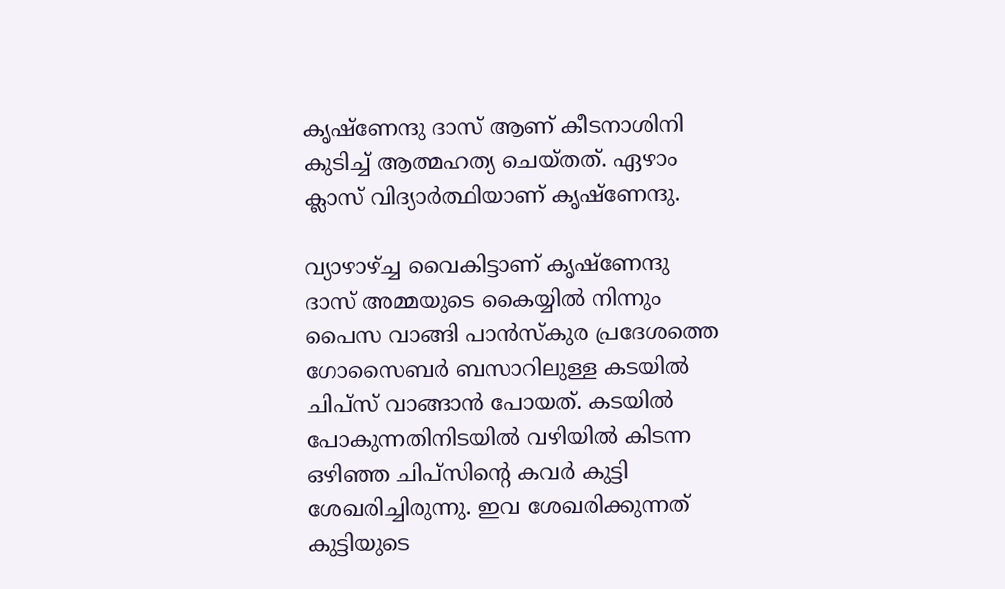കൃഷ്‌ണേന്ദു ദാസ് ആണ് കീടനാശിനി കുടിച്ച് ആത്മഹത്യ ചെയ്‌തത്‌. ഏഴാം ക്ലാസ് വിദ്യാര്‍ത്ഥിയാണ് കൃഷ്‌ണേന്ദു.

വ്യാഴാഴ്ച്ച വൈകിട്ടാണ് കൃഷ്‌ണേന്ദു ദാസ് അമ്മയുടെ കൈയ്യില്‍ നിന്നും പൈസ വാങ്ങി പാന്‍സ്‌കുര പ്രദേശത്തെ ഗോസൈബര്‍ ബസാറിലുള്ള കടയില്‍ ചിപ്‌സ് വാങ്ങാന്‍ പോയത്. കടയില്‍ പോകുന്നതിനിടയില്‍ വഴിയില്‍ കിടന്ന ഒഴിഞ്ഞ ചിപ്സിന്‍റെ കവര്‍ കുട്ടി ശേഖരിച്ചിരുന്നു. ഇവ ശേഖരിക്കുന്നത് കുട്ടിയുടെ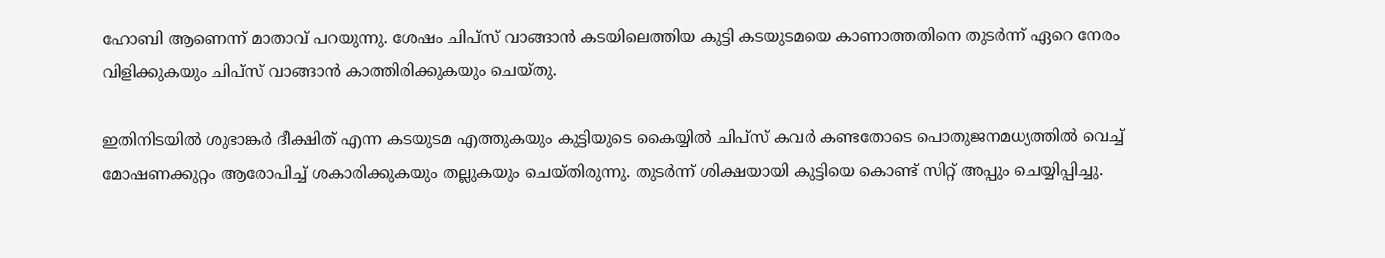ഹോബി ആണെന്ന് മാതാവ് പറയുന്നു. ശേഷം ചിപ്‌സ് വാങ്ങാന്‍ കടയിലെത്തിയ കുട്ടി കടയുടമയെ കാണാത്തതിനെ തുടര്‍ന്ന് ഏറെ നേരം വിളിക്കുകയും ചിപ്‌സ് വാങ്ങാന്‍ കാത്തിരിക്കുകയും ചെയ്തു.

ഇതിനിടയില്‍ ശുഭാങ്കര്‍ ദീക്ഷിത് എന്ന കടയുടമ എത്തുകയും കുട്ടിയുടെ കൈയ്യില്‍ ചിപ്സ് കവര്‍ കണ്ടതോടെ പൊതുജനമധ്യത്തില്‍ വെച്ച് മോഷണക്കുറ്റം ആരോപിച്ച് ശകാരിക്കുകയും തല്ലുകയും ചെയ്തിരുന്നു. തുടര്‍ന്ന് ശിക്ഷയായി കുട്ടിയെ കൊണ്ട് സിറ്റ് അപ്പും ചെയ്യിപ്പിച്ചു.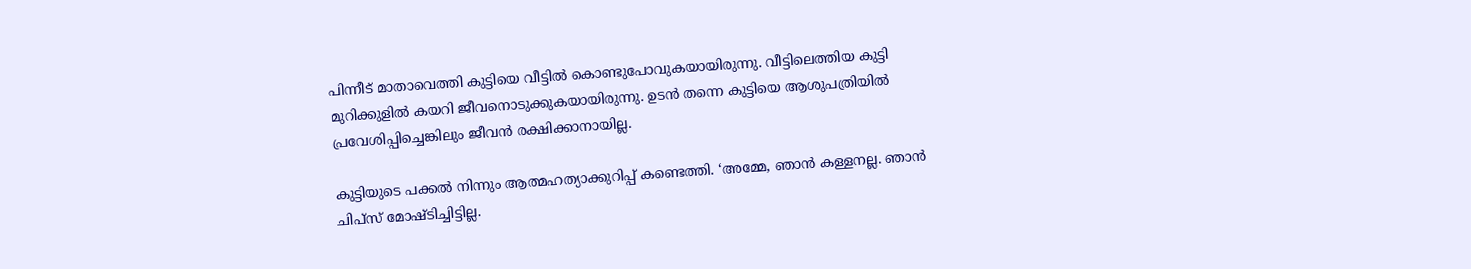പിന്നീട് മാതാവെത്തി കുട്ടിയെ വീട്ടില്‍ കൊണ്ടുപോവുകയായിരുന്നു. വീട്ടിലെത്തിയ കുട്ടി മുറിക്കുളിൽ കയറി ജീവനൊടുക്കുകയായിരുന്നു. ഉടന്‍ തന്നെ കുട്ടിയെ ആശുപത്രിയില്‍ പ്രവേശിപ്പിച്ചെങ്കിലും ജീവന്‍ രക്ഷിക്കാനായില്ല.

കുട്ടിയുടെ പക്കൽ നിന്നും ആത്മഹത്യാക്കുറിപ്പ് കണ്ടെത്തി. ‘അമ്മേ, ഞാന്‍ കള്ളനല്ല. ഞാന്‍ ചിപ്‌സ് മോഷ്ടിച്ചിട്ടില്ല.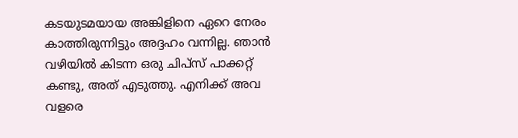കടയുടമയായ അങ്കിളിനെ ഏറെ നേരം കാത്തിരുന്നിട്ടും അദ്ദഹം വന്നില്ല. ഞാന്‍ വഴിയില്‍ കിടന്ന ഒരു ചിപ്സ് പാക്കറ്റ് കണ്ടു, അത് എടുത്തു. എനിക്ക് അവ വളരെ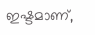ഇഷ്ടമാണ്,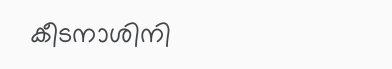കീടനാശിനി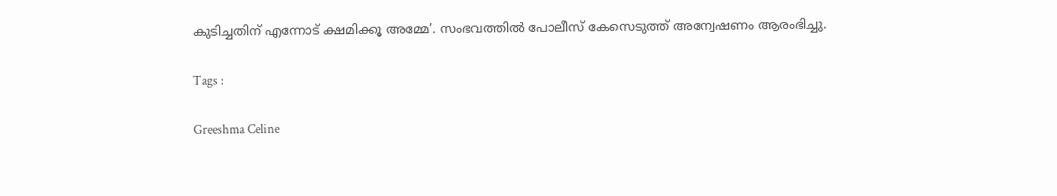കുടിച്ചതിന് എന്നോട് ക്ഷമിക്കൂ അമ്മേ’. സംഭവത്തില്‍ പോലീസ് കേസെടുത്ത് അന്വേഷണം ആരംഭിച്ചു.

Tags :

Greeshma Celine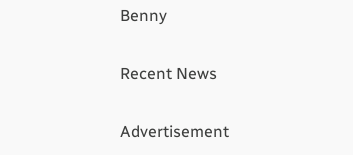Benny

Recent News

Advertisement